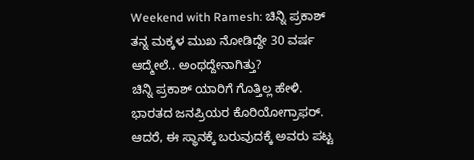Weekend with Ramesh: ಚಿನ್ನಿ ಪ್ರಕಾಶ್ ತನ್ನ ಮಕ್ಕಳ ಮುಖ ನೋಡಿದ್ದೇ 30 ವರ್ಷ ಆದ್ಮೇಲೆ.. ಅಂಥದ್ದೇನಾಗಿತ್ತು?
ಚಿನ್ನಿ ಪ್ರಕಾಶ್ ಯಾರಿಗೆ ಗೊತ್ತಿಲ್ಲ ಹೇಳಿ. ಭಾರತದ ಜನಪ್ರಿಯರ ಕೊರಿಯೋಗ್ರಾಫರ್. ಆದರೆ, ಈ ಸ್ಥಾನಕ್ಕೆ ಬರುವುದಕ್ಕೆ ಅವರು ಪಟ್ಟ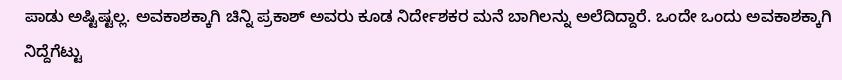ಪಾಡು ಅಷ್ಟಿಷ್ಟಲ್ಲ. ಅವಕಾಶಕ್ಕಾಗಿ ಚಿನ್ನಿ ಪ್ರಕಾಶ್ ಅವರು ಕೂಡ ನಿರ್ದೇಶಕರ ಮನೆ ಬಾಗಿಲನ್ನು ಅಲೆದಿದ್ದಾರೆ. ಒಂದೇ ಒಂದು ಅವಕಾಶಕ್ಕಾಗಿ ನಿದ್ದೆಗೆಟ್ಟು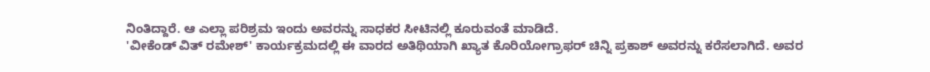ನಿಂತಿದ್ದಾರೆ. ಆ ಎಲ್ಲಾ ಪರಿಶ್ರಮ ಇಂದು ಅವರನ್ನು ಸಾಧಕರ ಸೀಟಿನಲ್ಲಿ ಕೂರುವಂತೆ ಮಾಡಿದೆ.
'ವೀಕೆಂಡ್ ವಿತ್ ರಮೇಶ್' ಕಾರ್ಯಕ್ರಮದಲ್ಲಿ ಈ ವಾರದ ಅತಿಥಿಯಾಗಿ ಖ್ಯಾತ ಕೊರಿಯೋಗ್ರಾಫರ್ ಚಿನ್ನಿ ಪ್ರಕಾಶ್ ಅವರನ್ನು ಕರೆಸಲಾಗಿದೆ. ಅವರ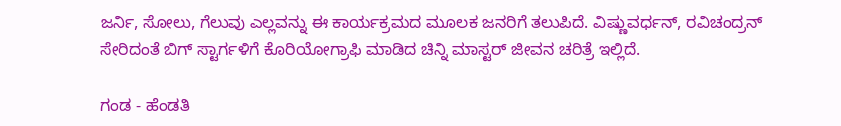ಜರ್ನಿ, ಸೋಲು, ಗೆಲುವು ಎಲ್ಲವನ್ನು ಈ ಕಾರ್ಯಕ್ರಮದ ಮೂಲಕ ಜನರಿಗೆ ತಲುಪಿದೆ. ವಿಷ್ಣುವರ್ಧನ್, ರವಿಚಂದ್ರನ್ ಸೇರಿದಂತೆ ಬಿಗ್ ಸ್ಟಾರ್ಗಳಿಗೆ ಕೊರಿಯೋಗ್ರಾಫಿ ಮಾಡಿದ ಚಿನ್ನಿ ಮಾಸ್ಟರ್ ಜೀವನ ಚರಿತ್ರೆ ಇಲ್ಲಿದೆ.

ಗಂಡ - ಹೆಂಡತಿ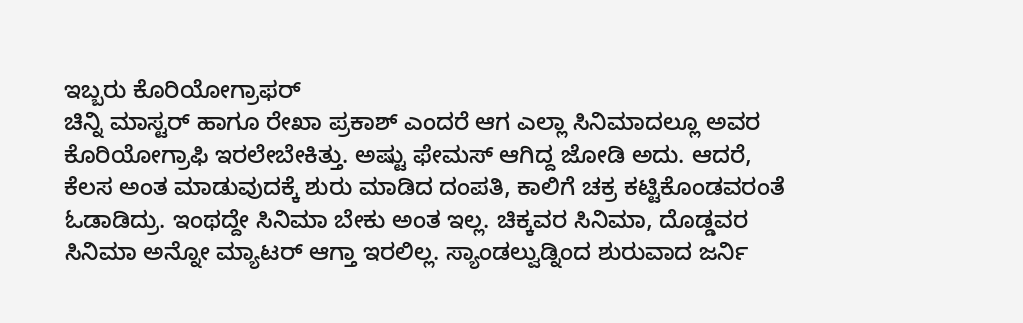ಇಬ್ಬರು ಕೊರಿಯೋಗ್ರಾಫರ್
ಚಿನ್ನಿ ಮಾಸ್ಟರ್ ಹಾಗೂ ರೇಖಾ ಪ್ರಕಾಶ್ ಎಂದರೆ ಆಗ ಎಲ್ಲಾ ಸಿನಿಮಾದಲ್ಲೂ ಅವರ ಕೊರಿಯೋಗ್ರಾಫಿ ಇರಲೇಬೇಕಿತ್ತು. ಅಷ್ಟು ಫೇಮಸ್ ಆಗಿದ್ದ ಜೋಡಿ ಅದು. ಆದರೆ, ಕೆಲಸ ಅಂತ ಮಾಡುವುದಕ್ಕೆ ಶುರು ಮಾಡಿದ ದಂಪತಿ, ಕಾಲಿಗೆ ಚಕ್ರ ಕಟ್ಟಿಕೊಂಡವರಂತೆ ಓಡಾಡಿದ್ರು. ಇಂಥದ್ದೇ ಸಿನಿಮಾ ಬೇಕು ಅಂತ ಇಲ್ಲ. ಚಿಕ್ಕವರ ಸಿನಿಮಾ, ದೊಡ್ಡವರ ಸಿನಿಮಾ ಅನ್ನೋ ಮ್ಯಾಟರ್ ಆಗ್ತಾ ಇರಲಿಲ್ಲ. ಸ್ಯಾಂಡಲ್ವುಡ್ನಿಂದ ಶುರುವಾದ ಜರ್ನಿ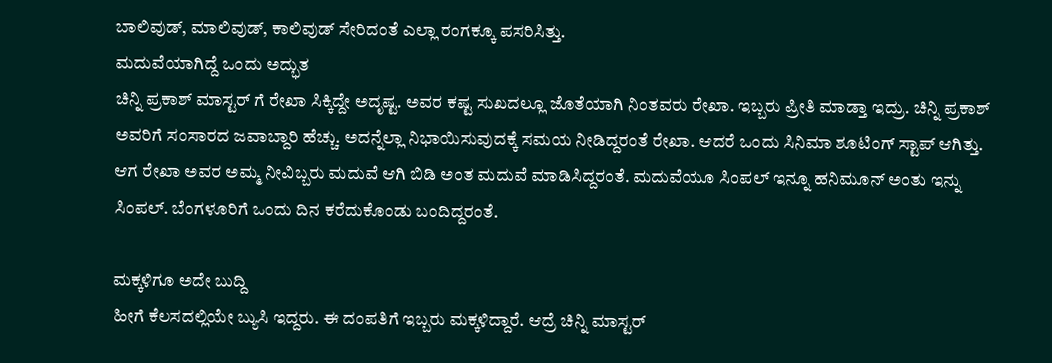ಬಾಲಿವುಡ್, ಮಾಲಿವುಡ್, ಕಾಲಿವುಡ್ ಸೇರಿದಂತೆ ಎಲ್ಲಾ ರಂಗಕ್ಕೂ ಪಸರಿಸಿತ್ತು.
ಮದುವೆಯಾಗಿದ್ದೆ ಒಂದು ಅದ್ಭುತ
ಚಿನ್ನಿ ಪ್ರಕಾಶ್ ಮಾಸ್ಟರ್ ಗೆ ರೇಖಾ ಸಿಕ್ಕಿದ್ದೇ ಅದೃಷ್ಟ. ಅವರ ಕಷ್ಟ ಸುಖದಲ್ಲೂ ಜೊತೆಯಾಗಿ ನಿಂತವರು ರೇಖಾ. ಇಬ್ಬರು ಪ್ರೀತಿ ಮಾಡ್ತಾ ಇದ್ರು. ಚಿನ್ನಿ ಪ್ರಕಾಶ್ ಅವರಿಗೆ ಸಂಸಾರದ ಜವಾಬ್ದಾರಿ ಹೆಚ್ಚು. ಅದನ್ನೆಲ್ಲಾ ನಿಭಾಯಿಸುವುದಕ್ಕೆ ಸಮಯ ನೀಡಿದ್ದರಂತೆ ರೇಖಾ. ಆದರೆ ಒಂದು ಸಿನಿಮಾ ಶೂಟಿಂಗ್ ಸ್ಟಾಪ್ ಆಗಿತ್ತು. ಆಗ ರೇಖಾ ಅವರ ಅಮ್ಮ ನೀವಿಬ್ಬರು ಮದುವೆ ಆಗಿ ಬಿಡಿ ಅಂತ ಮದುವೆ ಮಾಡಿಸಿದ್ದರಂತೆ. ಮದುವೆಯೂ ಸಿಂಪಲ್ ಇನ್ನೂ ಹನಿಮೂನ್ ಅಂತು ಇನ್ನು ಸಿಂಪಲ್. ಬೆಂಗಳೂರಿಗೆ ಒಂದು ದಿನ ಕರೆದುಕೊಂಡು ಬಂದಿದ್ದರಂತೆ.

ಮಕ್ಕಳಿಗೂ ಅದೇ ಬುದ್ದಿ
ಹೀಗೆ ಕೆಲಸದಲ್ಲಿಯೇ ಬ್ಯುಸಿ ಇದ್ದರು. ಈ ದಂಪತಿಗೆ ಇಬ್ಬರು ಮಕ್ಕಳಿದ್ದಾರೆ. ಆದ್ರೆ ಚಿನ್ನಿ ಮಾಸ್ಟರ್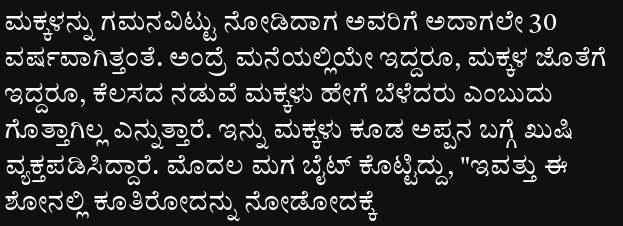ಮಕ್ಕಳನ್ನು ಗಮನವಿಟ್ಟು ನೋಡಿದಾಗ ಅವರಿಗೆ ಅದಾಗಲೇ 30 ವರ್ಷವಾಗಿತ್ತಂತೆ. ಅಂದ್ರೆ ಮನೆಯಲ್ಲಿಯೇ ಇದ್ದರೂ, ಮಕ್ಕಳ ಜೊತೆಗೆ ಇದ್ದರೂ, ಕೆಲಸದ ನಡುವೆ ಮಕ್ಕಳು ಹೇಗೆ ಬೆಳೆದರು ಎಂಬುದು ಗೊತ್ತಾಗಿಲ್ಲ ಎನ್ನುತ್ತಾರೆ. ಇನ್ನು ಮಕ್ಕಳು ಕೂಡ ಅಪ್ಪನ ಬಗ್ಗೆ ಖುಷಿ ವ್ಯಕ್ತಪಡಿಸಿದ್ದಾರೆ. ಮೊದಲ ಮಗ ಬೈಟ್ ಕೊಟ್ಟಿದ್ದು, "ಇವತ್ತು ಈ ಶೋನಲ್ಲಿ ಕೂತಿರೋದನ್ನು ನೋಡೋದಕ್ಕೆ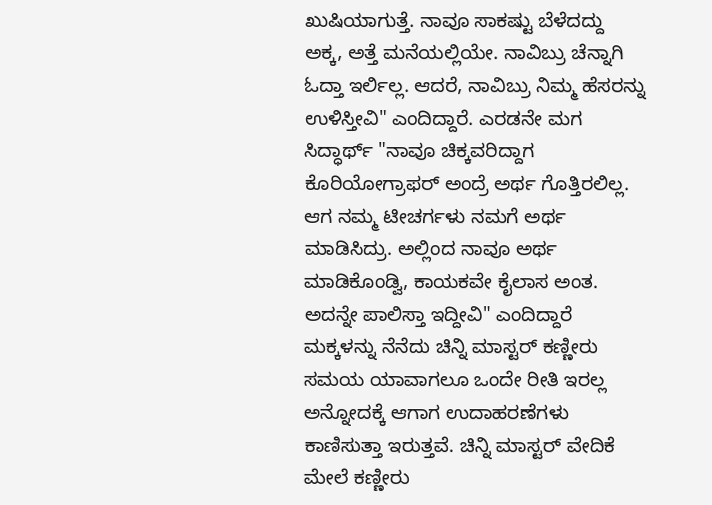ಖುಷಿಯಾಗುತ್ತೆ. ನಾವೂ ಸಾಕಷ್ಟು ಬೆಳೆದದ್ದು ಅಕ್ಕ, ಅತ್ತೆ ಮನೆಯಲ್ಲಿಯೇ. ನಾವಿಬ್ರು ಚೆನ್ನಾಗಿ ಓದ್ತಾ ಇರ್ಲಿಲ್ಲ. ಆದರೆ, ನಾವಿಬ್ರು ನಿಮ್ಮ ಹೆಸರನ್ನು ಉಳಿಸ್ತೀವಿ" ಎಂದಿದ್ದಾರೆ. ಎರಡನೇ ಮಗ ಸಿದ್ಧಾರ್ಥ್ "ನಾವೂ ಚಿಕ್ಕವರಿದ್ದಾಗ ಕೊರಿಯೋಗ್ರಾಫರ್ ಅಂದ್ರೆ ಅರ್ಥ ಗೊತ್ತಿರಲಿಲ್ಲ. ಆಗ ನಮ್ಮ ಟೀಚರ್ಗಳು ನಮಗೆ ಅರ್ಥ ಮಾಡಿಸಿದ್ರು. ಅಲ್ಲಿಂದ ನಾವೂ ಅರ್ಥ ಮಾಡಿಕೊಂಡ್ವಿ, ಕಾಯಕವೇ ಕೈಲಾಸ ಅಂತ. ಅದನ್ನೇ ಪಾಲಿಸ್ತಾ ಇದ್ದೀವಿ" ಎಂದಿದ್ದಾರೆ
ಮಕ್ಕಳನ್ನು ನೆನೆದು ಚಿನ್ನಿ ಮಾಸ್ಟರ್ ಕಣ್ಣೀರು
ಸಮಯ ಯಾವಾಗಲೂ ಒಂದೇ ರೀತಿ ಇರಲ್ಲ ಅನ್ನೋದಕ್ಕೆ ಆಗಾಗ ಉದಾಹರಣೆಗಳು ಕಾಣಿಸುತ್ತಾ ಇರುತ್ತವೆ. ಚಿನ್ನಿ ಮಾಸ್ಟರ್ ವೇದಿಕೆ ಮೇಲೆ ಕಣ್ಣೀರು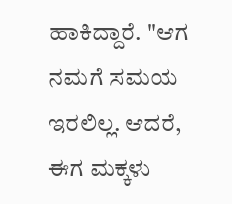ಹಾಕಿದ್ದಾರೆ. "ಆಗ ನಮಗೆ ಸಮಯ ಇರಲಿಲ್ಲ. ಆದರೆ, ಈಗ ಮಕ್ಕಳು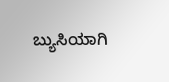ಬ್ಯುಸಿಯಾಗಿ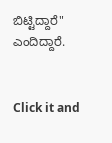ಬಿಟ್ಟಿದ್ದಾರೆ" ಎಂದಿದ್ದಾರೆ.


Click it and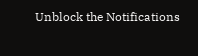Unblock the Notifications